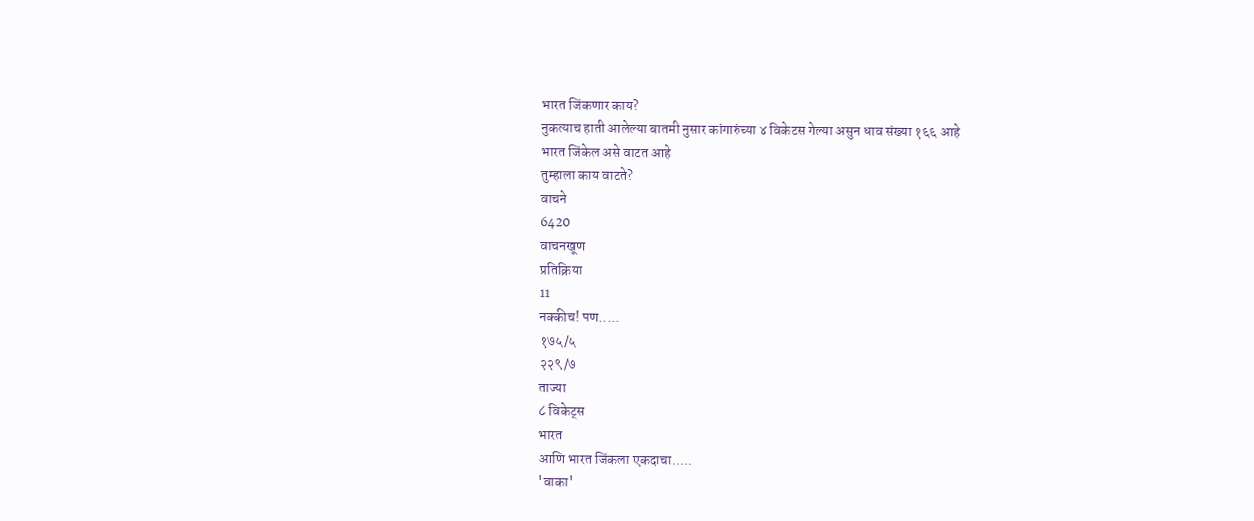भारत जिंकणार काय?
नुकत्याच हाती आलेल्या बातमी नुसार कांगारुंच्या ४ विकेटस गेल्या असुन धाव संख्या १६६ आहे
भारत जिंकेल असे वाटत आहे
तुम्हाला काय वाटते?
वाचने
6420
वाचनखूण
प्रतिक्रिया
11
नक्कीच! पण.....
१७५/५
२२९/७
ताज्या
८ विकेट्स
भारत
आणि भारत जिंकला एकदाचा.....
'वाका'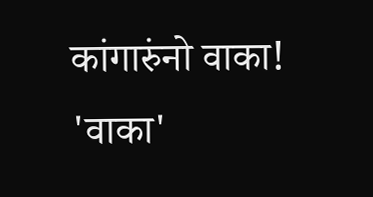कांगारुंनो वाका!
'वाका'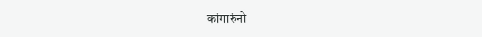कांगारुंनो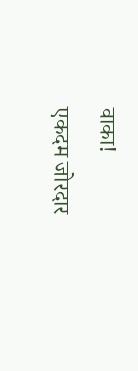वाका!
एकदम जोरदार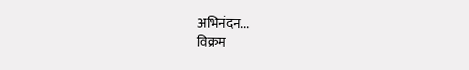अभिनंदन...
विक्रम